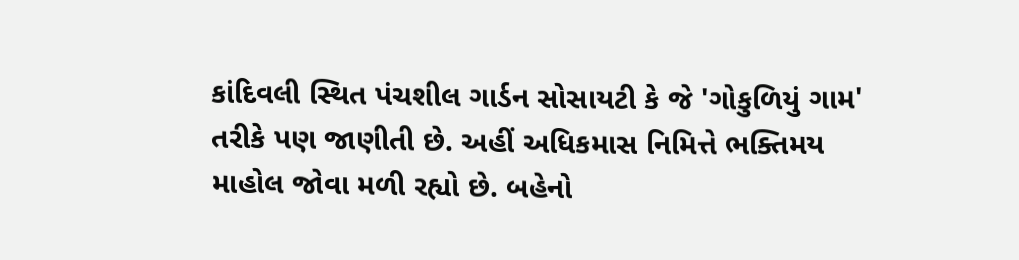કાંદિવલી સ્થિત પંચશીલ ગાર્ડન સોસાયટી કે જે 'ગોકુળિયું ગામ' તરીકે પણ જાણીતી છે. અહીં અધિકમાસ નિમિત્તે ભક્તિમય માહોલ જોવા મળી રહ્યો છે. બહેનો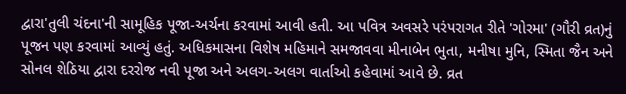દ્વારા'તુલી ચંદના'ની સામૂહિક પૂજા-અર્ચના કરવામાં આવી હતી. આ પવિત્ર અવસરે પરંપરાગત રીતે 'ગોરમા' (ગૌરી વ્રત)નું પૂજન પણ કરવામાં આવ્યું હતું. અધિકમાસના વિશેષ મહિમાને સમજાવવા મીનાબેન ભુતા, મનીષા મુનિ, સ્મિતા જૈન અને સોનલ શેઠિયા દ્વારા દરરોજ નવી પૂજા અને અલગ-અલગ વાર્તાઓ કહેવામાં આવે છે. વ્રત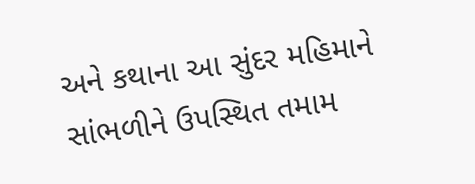અને કથાના આ સુંદર મહિમાને સાંભળીને ઉપસ્થિત તમામ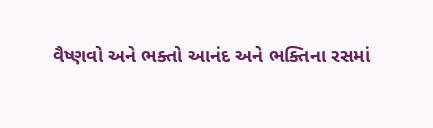વૈષ્ણવો અને ભક્તો આનંદ અને ભક્તિના રસમાં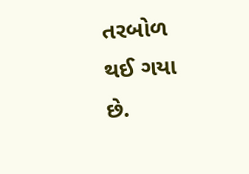તરબોળ થઈ ગયા છે.